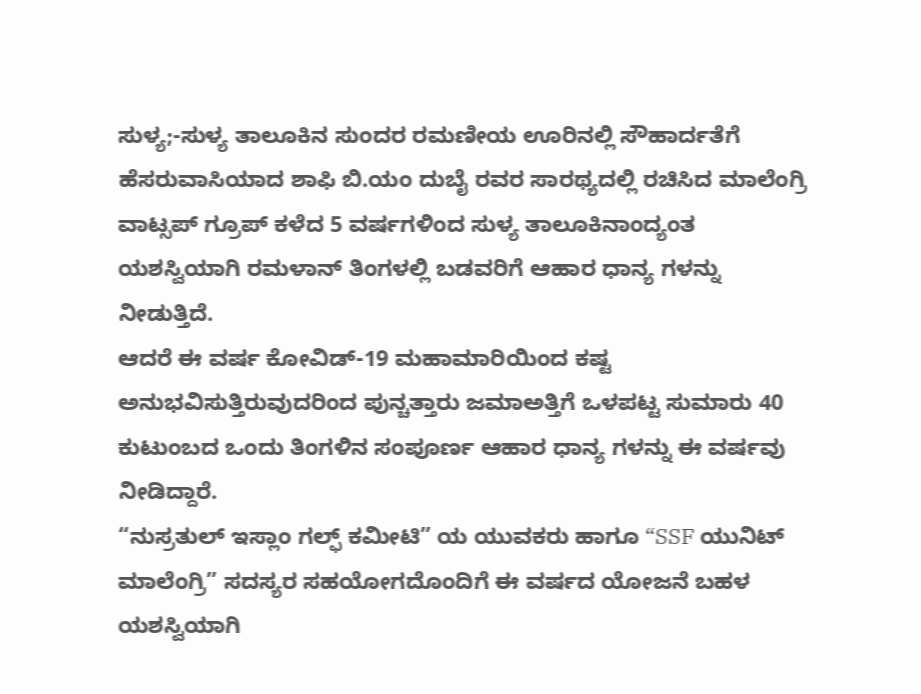ಸುಳ್ಯ;-ಸುಳ್ಯ ತಾಲೂಕಿನ ಸುಂದರ ರಮಣೀಯ ಊರಿನಲ್ಲಿ ಸೌಹಾರ್ದತೆಗೆ ಹೆಸರುವಾಸಿಯಾದ ಶಾಫಿ ಬಿ.ಯಂ ದುಬೈ ರವರ ಸಾರಥ್ಯದಲ್ಲಿ ರಚಿಸಿದ ಮಾಲೆಂಗ್ರಿ ವಾಟ್ಸಪ್ ಗ್ರೂಪ್ ಕಳೆದ 5 ವರ್ಷಗಳಿಂದ ಸುಳ್ಯ ತಾಲೂಕಿನಾಂದ್ಯಂತ ಯಶಸ್ವಿಯಾಗಿ ರಮಳಾನ್ ತಿಂಗಳಲ್ಲಿ ಬಡವರಿಗೆ ಆಹಾರ ಧಾನ್ಯ ಗಳನ್ನು ನೀಡುತ್ತಿದೆ.
ಆದರೆ ಈ ವರ್ಷ ಕೋವಿಡ್-19 ಮಹಾಮಾರಿಯಿಂದ ಕಷ್ಟ ಅನುಭವಿಸುತ್ತಿರುವುದರಿಂದ ಪುನ್ಚತ್ತಾರು ಜಮಾಅತ್ತಿಗೆ ಒಳಪಟ್ಟ ಸುಮಾರು 40 ಕುಟುಂಬದ ಒಂದು ತಿಂಗಳಿನ ಸಂಪೂರ್ಣ ಆಹಾರ ಧಾನ್ಯ ಗಳನ್ನು ಈ ವರ್ಷವು ನೀಡಿದ್ದಾರೆ.
“ನುಸ್ರತುಲ್ ಇಸ್ಲಾಂ ಗಲ್ಫ್ ಕಮೀಟಿ” ಯ ಯುವಕರು ಹಾಗೂ “SSF ಯುನಿಟ್ ಮಾಲೆಂಗ್ರಿ” ಸದಸ್ಯರ ಸಹಯೋಗದೊಂದಿಗೆ ಈ ವರ್ಷದ ಯೋಜನೆ ಬಹಳ ಯಶಸ್ವಿಯಾಗಿ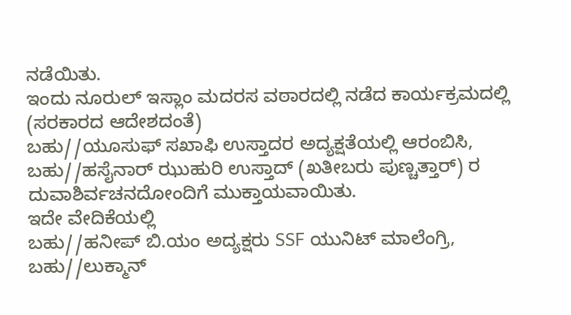ನಡೆಯಿತು.
ಇಂದು ನೂರುಲ್ ಇಸ್ಲಾಂ ಮದರಸ ವಠಾರದಲ್ಲಿ ನಡೆದ ಕಾರ್ಯಕ್ರಮದಲ್ಲಿ (ಸರಕಾರದ ಆದೇಶದಂತೆ)
ಬಹು//ಯೂಸುಫ್ ಸಖಾಫಿ ಉಸ್ತಾದರ ಅದ್ಯಕ್ಷತೆಯಲ್ಲಿ ಆರಂಬಿಸಿ,
ಬಹು//ಹಸೈನಾರ್ ಝುಹುರಿ ಉಸ್ತಾದ್ (ಖತೀಬರು ಪುಣ್ಚತ್ತಾರ್) ರ ದುವಾಶಿರ್ವಚನದೋಂದಿಗೆ ಮುಕ್ತಾಯವಾಯಿತು.
ಇದೇ ವೇದಿಕೆಯಲ್ಲಿ
ಬಹು//ಹನೀಪ್ ಬಿ.ಯಂ ಅದ್ಯಕ್ಷರು SSF ಯುನಿಟ್ ಮಾಲೆಂಗ್ರಿ,
ಬಹು//ಲುಕ್ಮಾನ್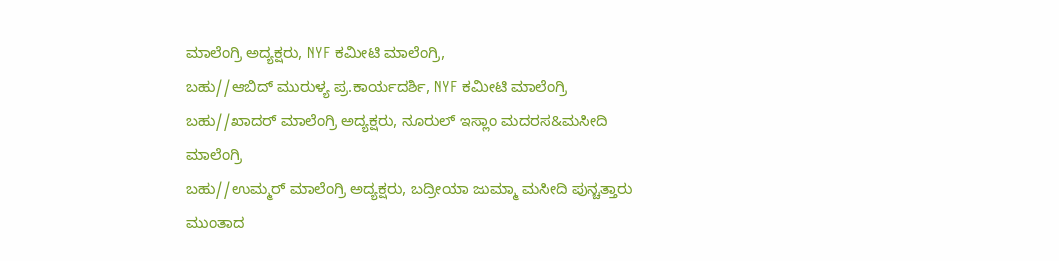ಮಾಲೆಂಗ್ರಿ ಅದ್ಯಕ್ಷರು, NYF ಕಮೀಟಿ ಮಾಲೆಂಗ್ರಿ,
ಬಹು//ಆಬಿದ್ ಮುರುಳ್ಯ ಪ್ರ.ಕಾರ್ಯದರ್ಶಿ, NYF ಕಮೀಟಿ ಮಾಲೆಂಗ್ರಿ
ಬಹು//ಖಾದರ್ ಮಾಲೆಂಗ್ರಿ ಅದ್ಯಕ್ಷರು, ನೂರುಲ್ ಇಸ್ಲಾಂ ಮದರಸ&ಮಸೀದಿ ಮಾಲೆಂಗ್ರಿ
ಬಹು//ಉಮ್ಮರ್ ಮಾಲೆಂಗ್ರಿ ಅದ್ಯಕ್ಷರು, ಬದ್ರೀಯಾ ಜುಮ್ಮಾ ಮಸೀದಿ ಪುನ್ಚತ್ತಾರು ಮುಂತಾದ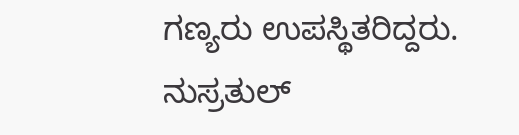ಗಣ್ಯರು ಉಪಸ್ಥಿತರಿದ್ದರು.
ನುಸ್ರತುಲ್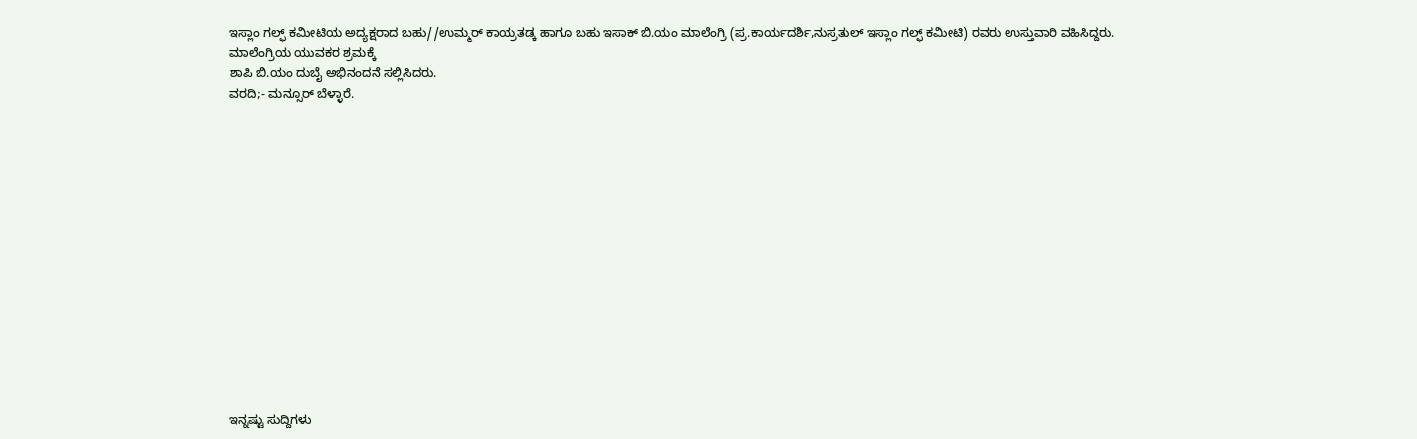ಇಸ್ಲಾಂ ಗಲ್ಫ್ ಕಮೀಟಿಯ ಅದ್ಯಕ್ಷರಾದ ಬಹು//ಉಮ್ಮರ್ ಕಾಯ್ರತಡ್ಕ ಹಾಗೂ ಬಹು ಇಸಾಕ್ ಬಿ.ಯಂ ಮಾಲೆಂಗ್ರಿ (ಪ್ರ.ಕಾರ್ಯದರ್ಶಿ,ನುಸ್ರತುಲ್ ಇಸ್ಲಾಂ ಗಲ್ಫ್ ಕಮೀಟಿ) ರವರು ಉಸ್ತುವಾರಿ ವಹಿಸಿದ್ದರು.
ಮಾಲೆಂಗ್ರಿಯ ಯುವಕರ ಶ್ರಮಕ್ಕೆ
ಶಾಪಿ ಬಿ.ಯಂ ದುಬೈ ಅಭಿನಂದನೆ ಸಲ್ಲಿಸಿದರು.
ವರದಿ;- ಮನ್ಸೂರ್ ಬೆಳ್ಳಾರೆ.















ಇನ್ನಷ್ಟು ಸುದ್ದಿಗಳು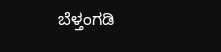ಬೆಳ್ತಂಗಡಿ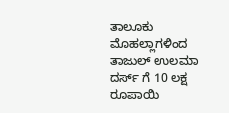ತಾಲೂಕು ಮೊಹಲ್ಲಾಗಳಿಂದ ತಾಜುಲ್ ಉಲಮಾ ದರ್ಸ್ ಗೆ 10 ಲಕ್ಷ ರೂಪಾಯಿ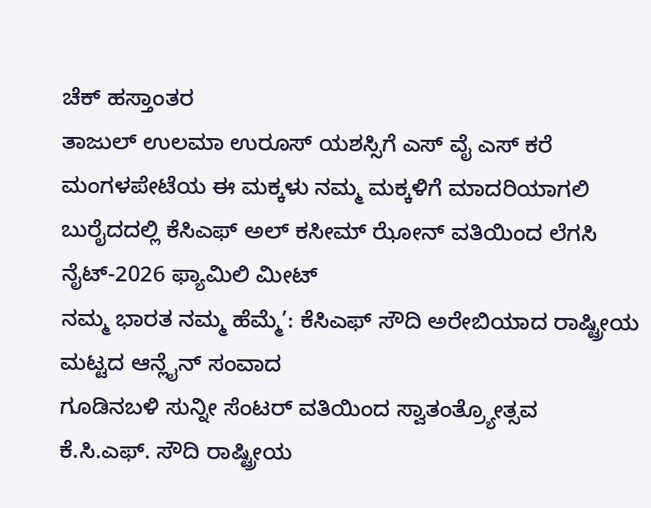ಚೆಕ್ ಹಸ್ತಾಂತರ
ತಾಜುಲ್ ಉಲಮಾ ಉರೂಸ್ ಯಶಸ್ಸಿಗೆ ಎಸ್ ವೈ ಎಸ್ ಕರೆ
ಮಂಗಳಪೇಟೆಯ ಈ ಮಕ್ಕಳು ನಮ್ಮ ಮಕ್ಕಳಿಗೆ ಮಾದರಿಯಾಗಲಿ
ಬುರೈದದಲ್ಲಿ ಕೆಸಿಎಫ್ ಅಲ್ ಕಸೀಮ್ ಝೋನ್ ವತಿಯಿಂದ ಲೆಗಸಿ ನೈಟ್-2026 ಫ್ಯಾಮಿಲಿ ಮೀಟ್
ನಮ್ಮ ಭಾರತ ನಮ್ಮ ಹೆಮ್ಮೆ’: ಕೆಸಿಎಫ್ ಸೌದಿ ಅರೇಬಿಯಾದ ರಾಷ್ಟ್ರೀಯ ಮಟ್ಟದ ಆನ್ಲೈನ್ ಸಂವಾದ
ಗೂಡಿನಬಳಿ ಸುನ್ನೀ ಸೆಂಟರ್ ವತಿಯಿಂದ ಸ್ವಾತಂತ್ರ್ಯೋತ್ಸವ
ಕೆ.ಸಿ.ಎಫ್. ಸೌದಿ ರಾಷ್ಟ್ರೀಯ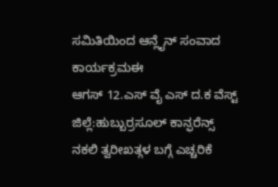ಸಮಿತಿಯಿಂದ ಆನ್ಲೈನ್ ಸಂವಾದ ಕಾರ್ಯಕ್ರಮಈ
ಆಗಸ್ 12.ಎಸ್ ವೈ ಎಸ್ ದ.ಕ ವೆಸ್ಟ್ ಜಿಲ್ಲೆ:ಹುಬ್ಬುರ್ರಸೂಲ್ ಕಾನ್ಫರೆನ್ಸ್
ನಕಲಿ ತ್ವರೀಖತ್ಗಳ ಬಗ್ಗೆ ಎಚ್ಚರಿಕೆ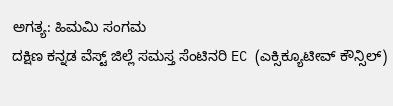ಅಗತ್ಯ: ಹಿಮಮಿ ಸಂಗಮ
ದಕ್ಷಿಣ ಕನ್ನಡ ವೆಸ್ಟ್ ಜಿಲ್ಲೆ ಸಮಸ್ತ ಸೆಂಟಿನರಿ EC (ಎಕ್ಸಿಕ್ಯೂಟೀವ್ ಕೌನ್ಸಿಲ್)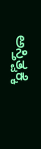ಅಸ್ತಿತ್ವಕ್ಕೆ